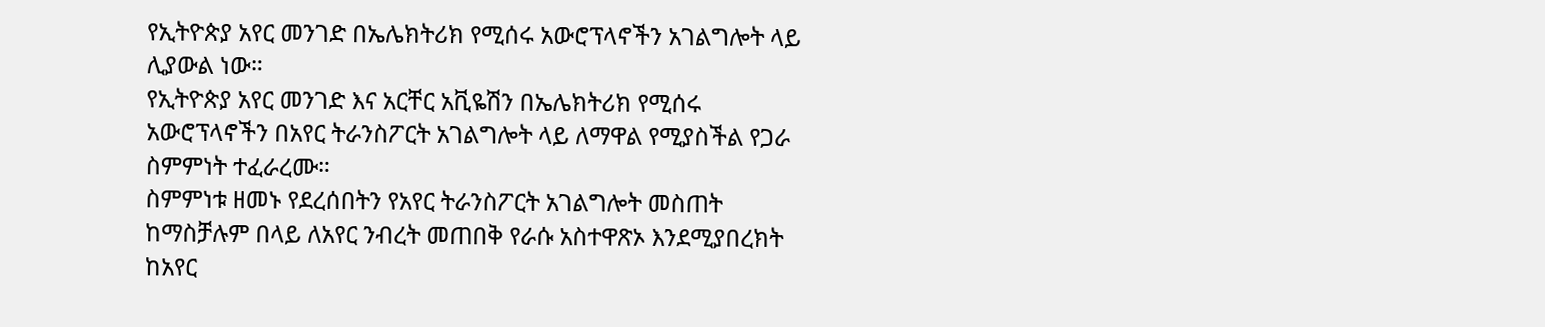የኢትዮጵያ አየር መንገድ በኤሌክትሪክ የሚሰሩ አውሮፕላኖችን አገልግሎት ላይ ሊያውል ነው።
የኢትዮጵያ አየር መንገድ እና አርቸር አቪዬሽን በኤሌክትሪክ የሚሰሩ አውሮፕላኖችን በአየር ትራንስፖርት አገልግሎት ላይ ለማዋል የሚያስችል የጋራ ስምምነት ተፈራረሙ።
ስምምነቱ ዘመኑ የደረሰበትን የአየር ትራንስፖርት አገልግሎት መስጠት ከማስቻሉም በላይ ለአየር ንብረት መጠበቅ የራሱ አስተዋጽኦ እንደሚያበረክት ከአየር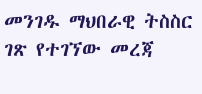መንገዱ ማህበራዊ ትስስር ገጽ የተገኘው መረጃ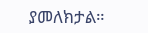ያመለክታል።